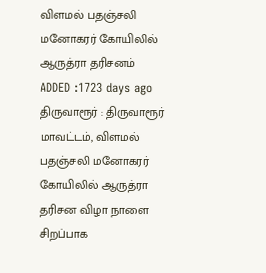விளமல் பதஞ்சலி மனோகரர் கோயிலில் ஆருத்ரா தரிசனம்
ADDED :1723 days ago
திருவாரூர் : திருவாரூர் மாவட்டம், விளமல் பதஞ்சலி மனோகரர் கோயிலில் ஆருத்ரா தரிசன விழா நாளை சிறப்பாக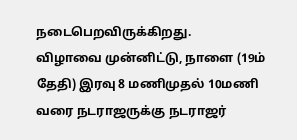நடைபெறவிருக்கிறது.
விழாவை முன்னிட்டு, நாளை (19ம் தேதி) இரவு 8 மணிமுதல் 10மணி வரை நடராஜருக்கு நடராஜர்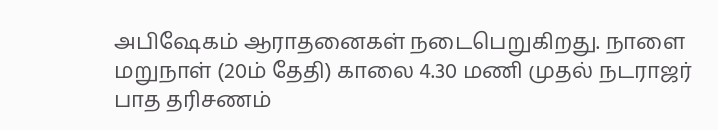அபிஷேகம் ஆராதனைகள் நடைபெறுகிறது. நாளை மறுநாள் (20ம் தேதி) காலை 4.30 மணி முதல் நடராஜர் பாத தரிசணம்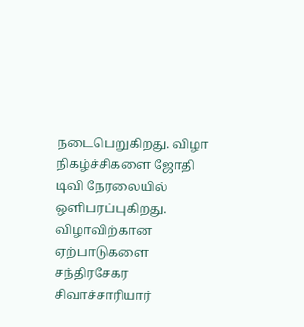நடைபெறுகிறது. விழா நிகழ்ச்சிகளை ஜோதி டிவி நேரலையில் ஒளிபரப்புகிறது. விழாவிற்கான ஏற்பாடுகளை சந்திரசேகர சிவாச்சாரியார்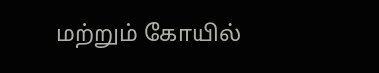மற்றும் கோயில்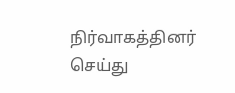நிர்வாகத்தினர் செய்து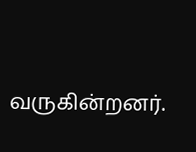வருகின்றனர்.